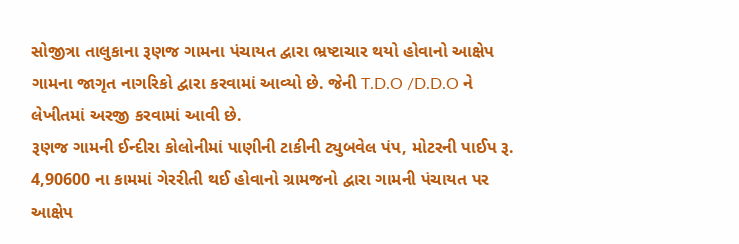સોજીત્રા તાલુકાના રૂણજ ગામના પંચાયત દ્વારા ભ્રષ્ટાચાર થયો હોવાનો આક્ષેપ ગામના જાગૃત નાગરિકો દ્વારા કરવામાં આવ્યો છે. જેની T.D.O /D.D.O ને લેખીતમાં અરજી કરવામાં આવી છે.
રૂણજ ગામની ઈન્દીરા કોલોનીમાં પાણીની ટાકીની ટ્યુબવેલ પંપ, મોટરની પાઈપ રૂ. 4,90600 ના કામમાં ગેરરીતી થઈ હોવાનો ગ્રામજનો દ્વારા ગામની પંચાયત પર આક્ષેપ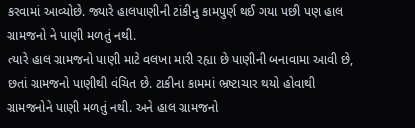કરવામાં આવ્યોછે. જ્યારે હાલપાણીની ટાંકીનુ કામપુર્ણ થઈ ગયા પછી પણ હાલ ગ્રામજનો ને પાણી મળતું નથી.
ત્યારે હાલ ગ્રામજનો પાણી માટે વલખા મારી રહ્યા છે પાણીની બનાવામા આવી છે, છતાં ગ્રામજનો પાણીથી વંચિત છે. ટાકીના કામમાં ભ્રષ્ટાચાર થયો હોવાથી ગ્રામજનોને પાણી મળતું નથી. અને હાલ ગ્રામજનો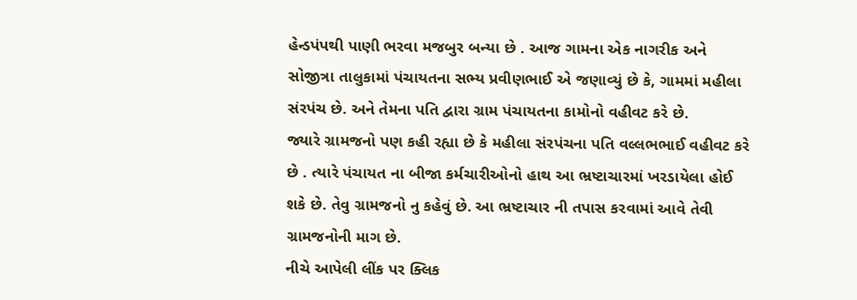હેન્ડપંપથી પાણી ભરવા મજબુર બન્યા છે . આજ ગામના એક નાગરીક અને સોજીત્રા તાલુકામાં પંચાયતના સભ્ય પ્રવીણભાઈ એ જણાવ્યું છે કે, ગામમાં મહીલા સંરપંચ છે. અને તેમના પતિ દ્વારા ગ્રામ પંચાયતના કામોનો વહીવટ કરે છે.
જ્યારે ગ્રામજનો પણ કહી રહ્યા છે કે મહીલા સંરપંચના પતિ વલ્લભભાઈ વહીવટ કરે છે . ત્યારે પંચાયત ના બીજા કર્મચારીઓનો હાથ આ ભ્રષ્ટાચારમાં ખરડાયેલા હોઈ શકે છે. તેવુ ગ્રામજનો નુ કહેવું છે. આ ભ્રષ્ટાચાર ની તપાસ કરવામાં આવે તેવી ગ્રામજનોની માગ છે.
નીચે આપેલી લીંક પર ક્લિક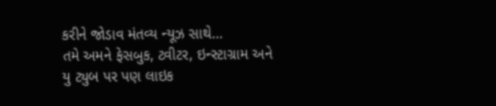કરીને જોડાવ મંતવ્ય ન્યૂઝ સાથે…
તમે અમને ફેસબુક, ટ્વીટર, ઇન્સ્ટાગ્રામ અને યુ ટ્યુબ પર પણ લાઇક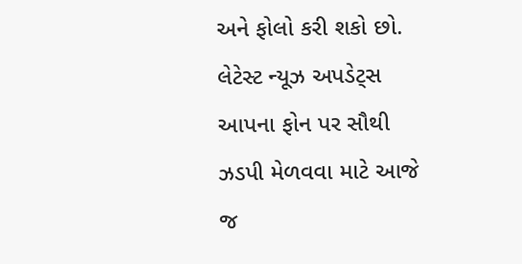અને ફોલો કરી શકો છો.
લેટેસ્ટ ન્યૂઝ અપડેટ્સ આપના ફોન પર સૌથી ઝડપી મેળવવા માટે આજે જ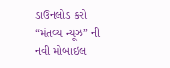ડાઉનલોડ કરો “મંતવ્ય ન્યૂઝ” ની નવી મોબાઇલ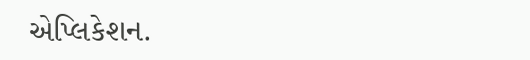એપ્લિકેશન.